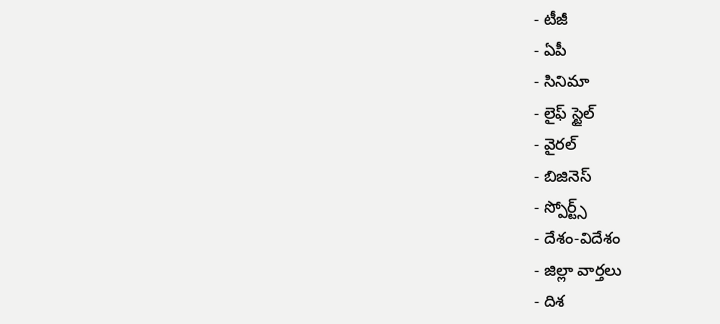- టీజీ
- ఏపీ
- సినిమా
- లైఫ్ స్టైల్
- వైరల్
- బిజినెస్
- స్పోర్ట్స్
- దేశం-విదేశం
- జిల్లా వార్తలు
- దిశ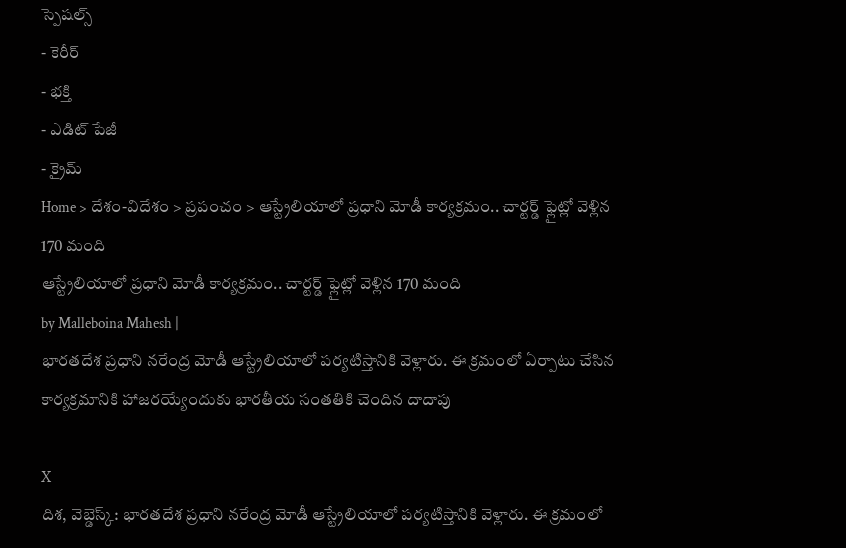స్పెషల్స్
- కెరీర్
- భక్తి
- ఎడిట్ పేజీ
- క్రైమ్
Home > దేశం-విదేశం > ప్రపంచం > ఆస్ట్రేలియాలో ప్రధాని మోడీ కార్యక్రమం.. చార్టర్డ్ ఫ్లైట్లో వెళ్లిన 170 మంది
ఆస్ట్రేలియాలో ప్రధాని మోడీ కార్యక్రమం.. చార్టర్డ్ ఫ్లైట్లో వెళ్లిన 170 మంది
by Malleboina Mahesh |
భారతదేశ ప్రధాని నరేంద్ర మోడీ ఆస్ట్రేలియాలో పర్యటిస్తానికి వెళ్లారు. ఈ క్రమంలో ఏర్పాటు చేసిన కార్యక్రమానికి హాజరయ్యేందుకు భారతీయ సంతతికి చెందిన దాదాపు

X
దిశ, వెబ్డెస్క్: భారతదేశ ప్రధాని నరేంద్ర మోడీ ఆస్ట్రేలియాలో పర్యటిస్తానికి వెళ్లారు. ఈ క్రమంలో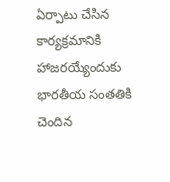ఏర్పాటు చేసిన కార్యక్రమానికి హాజరయ్యేందుకు భారతీయ సంతతికి చెందిన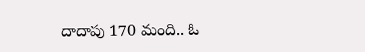దాదాపు 170 మంది.. ఓ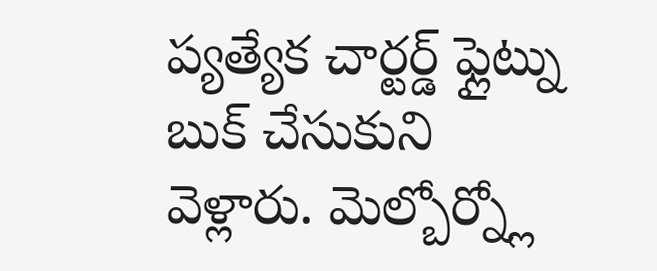ప్యత్యేక చార్టర్డ్ ఫ్లైట్ను బుక్ చేసుకుని వెళ్లారు. మెల్బోర్న్లో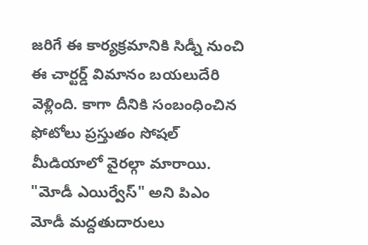జరిగే ఈ కార్యక్రమానికి సిడ్నీ నుంచి ఈ చార్టర్డ్ విమానం బయలుదేరి వెళ్లింది. కాగా దీనికి సంబంధించిన ఫోటోలు ప్రస్తుతం సోషల్ మీడియాలో వైరల్గా మారాయి. "మోడీ ఎయిర్వేస్" అని పిఎం మోడీ మద్దతుదారులు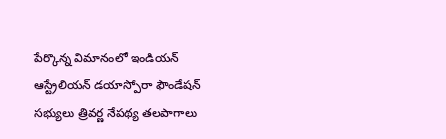పేర్కొన్న విమానంలో ఇండియన్ ఆస్ట్రేలియన్ డయాస్పోరా ఫౌండేషన్ సభ్యులు త్రివర్ణ నేపథ్య తలపాగాలు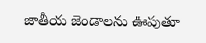జాతీయ జెండాలను ఊపుతూ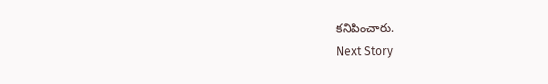కనిపించారు.
Next Story